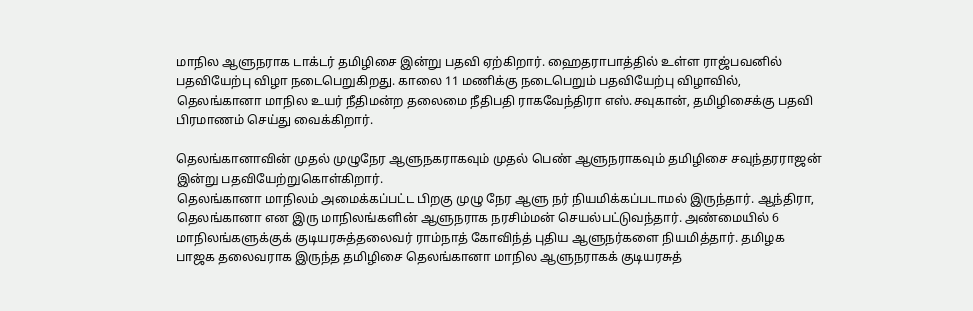மாநில ஆளுநராக டாக்டர் தமிழிசை இன்று பதவி ஏற்கிறார். ஹைதராபாத்தில் உள்ள ராஜ்பவனில் பதவியேற்பு விழா நடைபெறுகிறது. காலை 11 மணிக்கு நடைபெறும் பதவியேற்பு விழாவில், தெலங்கானா மாநில உயர் நீதிமன்ற தலைமை நீதிபதி ராகவேந்திரா எஸ்.சவுகான், தமிழிசைக்கு பதவி பிரமாணம் செய்து வைக்கிறார்.

தெலங்கானாவின் முதல் முழுநேர ஆளுநகராகவும் முதல் பெண் ஆளுநராகவும் தமிழிசை சவுந்தரராஜன் இன்று பதவியேற்றுகொள்கிறார்.
தெலங்கானா மாநிலம் அமைக்கப்பட்ட பிறகு முழு நேர ஆளு நர் நியமிக்கப்படாமல் இருந்தார். ஆந்திரா, தெலங்கானா என இரு மாநிலங்களின் ஆளுநராக நரசிம்மன் செயல்பட்டுவந்தார். அண்மையில் 6 மாநிலங்களுக்குக் குடியரசுத்தலைவர் ராம்நாத் கோவிந்த் புதிய ஆளுநர்களை நியமித்தார். தமிழக பாஜக தலைவராக இருந்த தமிழிசை தெலங்கானா மாநில ஆளுநராகக் குடியரசுத்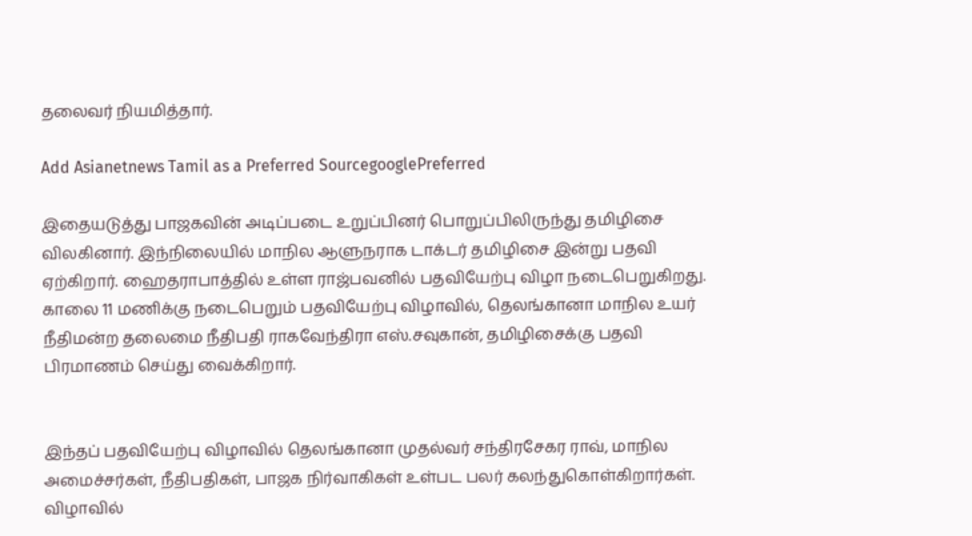தலைவர் நியமித்தார்.

Add Asianetnews Tamil as a Preferred SourcegooglePreferred

இதையடுத்து பாஜகவின் அடிப்படை உறுப்பினர் பொறுப்பிலிருந்து தமிழிசை விலகினார். இந்நிலையில் மாநில ஆளுநராக டாக்டர் தமிழிசை இன்று பதவி ஏற்கிறார். ஹைதராபாத்தில் உள்ள ராஜ்பவனில் பதவியேற்பு விழா நடைபெறுகிறது. காலை 11 மணிக்கு நடைபெறும் பதவியேற்பு விழாவில், தெலங்கானா மாநில உயர் நீதிமன்ற தலைமை நீதிபதி ராகவேந்திரா எஸ்.சவுகான், தமிழிசைக்கு பதவி பிரமாணம் செய்து வைக்கிறார்.


இந்தப் பதவியேற்பு விழாவில் தெலங்கானா முதல்வர் சந்திரசேகர ராவ், மாநில அமைச்சர்கள், நீதிபதிகள், பாஜக நிர்வாகிகள் உள்பட பலர் கலந்துகொள்கிறார்கள். விழாவில்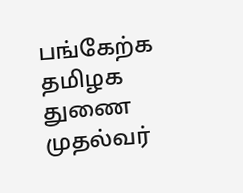பங்கேற்க தமிழக துணை முதல்வர்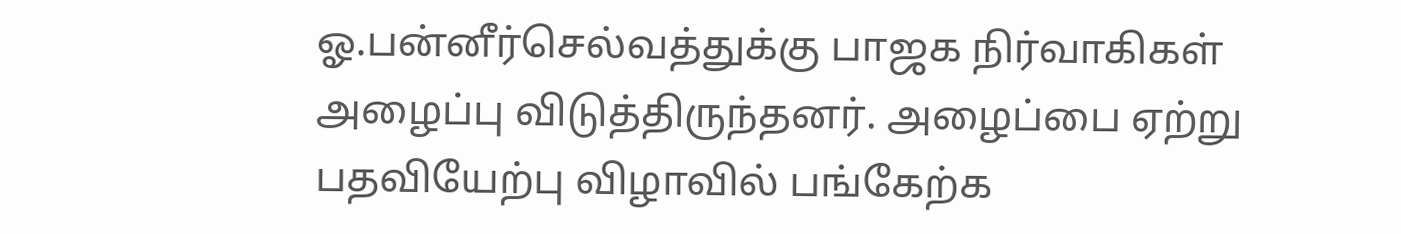ஓ.பன்னீர்செல்வத்துக்கு பாஜக நிர்வாகிகள் அழைப்பு விடுத்திருந்தனர். அழைப்பை ஏற்று பதவியேற்பு விழாவில் பங்கேற்க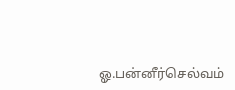ஓ.பன்னீர்செல்வம்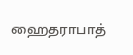ஹைதராபாத்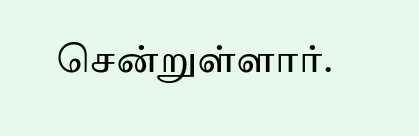சென்றுள்ளார்.